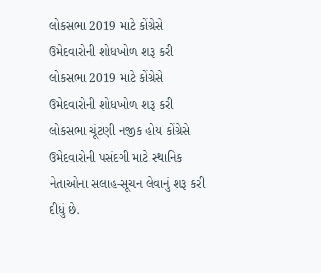લોકસભા 2019 માટે કોંગ્રેસે ઉમેદવારોની શોધખોળ શરૂ કરી
લોકસભા 2019 માટે કોંગ્રેસે ઉમેદવારોની શોધખોળ શરૂ કરી
લોકસભા ચૂંટણી નજીક હોય કોંગ્રેસે ઉમેદવારોની પસંદગી માટે સ્થાનિક નેતાઓના સલાહ-સૂચન લેવાનું શરૂ કરી દીધું છે.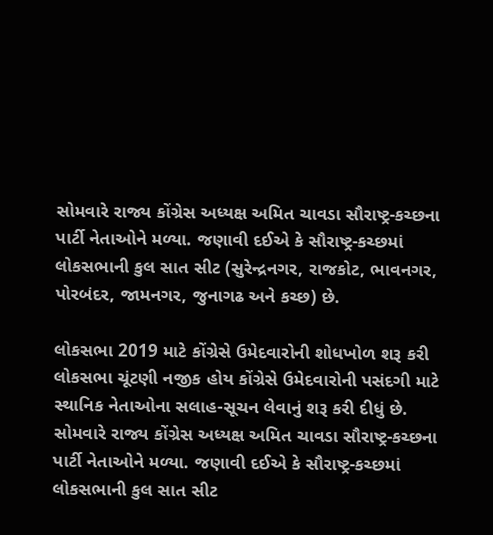સોમવારે રાજ્ય કોંગ્રેસ અધ્યક્ષ અમિત ચાવડા સૌરાષ્ટ્ર-કચ્છના પાર્ટી નેતાઓને મળ્યા. જણાવી દઈએ કે સૌરાષ્ટ્ર-કચ્છમાં લોકસભાની કુલ સાત સીટ (સુરેન્દ્રનગર, રાજકોટ, ભાવનગર, પોરબંદર, જામનગર, જુનાગઢ અને કચ્છ) છે.

લોકસભા 2019 માટે કોંગ્રેસે ઉમેદવારોની શોધખોળ શરૂ કરી
લોકસભા ચૂંટણી નજીક હોય કોંગ્રેસે ઉમેદવારોની પસંદગી માટે સ્થાનિક નેતાઓના સલાહ-સૂચન લેવાનું શરૂ કરી દીધું છે. સોમવારે રાજ્ય કોંગ્રેસ અધ્યક્ષ અમિત ચાવડા સૌરાષ્ટ્ર-કચ્છના પાર્ટી નેતાઓને મળ્યા. જણાવી દઈએ કે સૌરાષ્ટ્ર-કચ્છમાં લોકસભાની કુલ સાત સીટ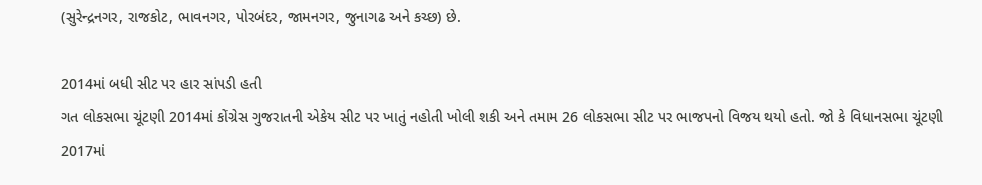(સુરેન્દ્રનગર, રાજકોટ, ભાવનગર, પોરબંદર, જામનગર, જુનાગઢ અને કચ્છ) છે.

2014માં બધી સીટ પર હાર સાંપડી હતી
ગત લોકસભા ચૂંટણી 2014માં કોંગ્રેસ ગુજરાતની એકેય સીટ પર ખાતું નહોતી ખોલી શકી અને તમામ 26 લોકસભા સીટ પર ભાજપનો વિજય થયો હતો. જો કે વિધાનસભા ચૂંટણી 2017માં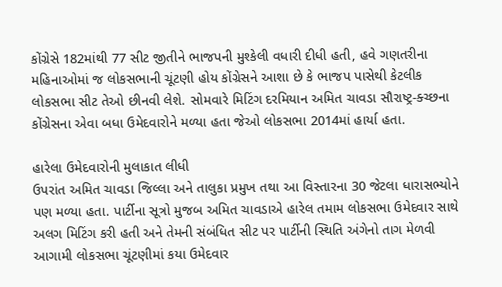કોંગ્રેસે 182માંથી 77 સીટ જીતીને ભાજપની મુશ્કેલી વધારી દીધી હતી, હવે ગણતરીના મહિનાઓમાં જ લોકસભાની ચૂંટણી હોય કોંગ્રેસને આશા છે કે ભાજપ પાસેથી કેટલીક લોકસભા સીટ તેઓ છીનવી લેશે. સોમવારે મિટિંગ દરમિયાન અમિત ચાવડા સૌરાષ્ટ્ર-ક્ચ્છના કોંગ્રેસના એવા બધા ઉમેદવારોને મળ્યા હતા જેઓ લોકસભા 2014માં હાર્યા હતા.

હારેલા ઉમેદવારોની મુલાકાત લીધી
ઉપરાંત અમિત ચાવડા જિલ્લા અને તાલુકા પ્રમુખ તથા આ વિસ્તારના 30 જેટલા ધારાસભ્યોને પણ મળ્યા હતા. પાર્ટીના સૂત્રો મુજબ અમિત ચાવડાએ હારેલ તમામ લોકસભા ઉમેદવાર સાથે અલગ મિટિંગ કરી હતી અને તેમની સંબંધિત સીટ પર પાર્ટીની સ્થિતિ અંગેનો તાગ મેળવી આગામી લોકસભા ચૂંટણીમાં કયા ઉમેદવાર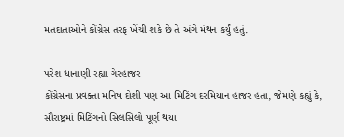મતદાતાઓને કોંગ્રેસ તરફ ખેંચી શકે છે તે અંગે મંથન કર્યું હતું.

પરેશ ધાનાણી રહ્યા ગેરહાજર
કોંગ્રેસના પ્રવક્તા મનિષ દોશી પણ આ મિટિંગ દરમિયાન હાજર હતા, જેમણે કહ્યું કે, સૌરાષ્ટ્રમાં મિટિંગનો સિલસિલો પૂર્ણ થયા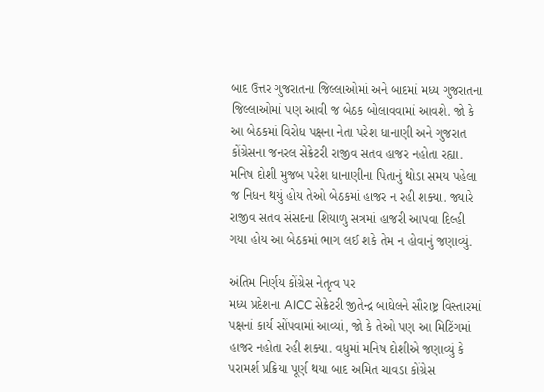બાદ ઉત્તર ગુજરાતના જિલ્લાઓમાં અને બાદમાં મધ્ય ગુજરાતના જિલ્લાઓમાં પણ આવી જ બેઠક બોલાવવામાં આવશે. જો કે આ બેઠકમાં વિરોધ પક્ષના નેતા પરેશ ધાનાણી અને ગુજરાત કોંગ્રેસના જનરલ સેક્રેટરી રાજીવ સતવ હાજર નહોતા રહ્યા. મનિષ દોશી મુજબ પરેશ ધાનાણીના પિતાનું થોડા સમય પહેલા જ નિધન થયું હોય તેઓ બેઠકમાં હાજર ન રહી શક્યા. જ્યારે રાજીવ સતવ સંસદના શિયાળુ સત્રમાં હાજરી આપવા દિલ્હી ગયા હોય આ બેઠકમાં ભાગ લઈ શકે તેમ ન હોવાનું જણાવ્યું.

અંતિમ નિર્ણય કોંગ્રેસ નેતૃત્વ પર
મધ્ય પ્રદેશના AICC સેક્રેટરી જીતેન્દ્ર બાઘેલને સૌરાષ્ટ્ર વિસ્તારમાં પક્ષનાં કાર્ય સોંપવામાં આવ્યાં, જો કે તેઓ પણ આ મિટિંગમાં હાજર નહોતા રહી શક્યા. વધુમાં મનિષ દોશીએ જણાવ્યું કે પરામર્શ પ્રક્રિયા પૂર્ણ થયા બાદ અમિત ચાવડા કોંગ્રેસ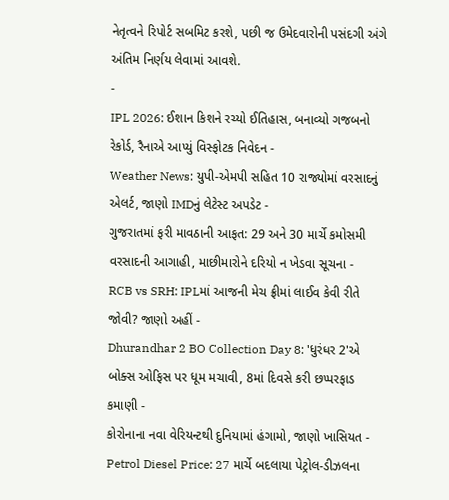નેતૃત્વને રિપોર્ટ સબમિટ કરશે, પછી જ ઉમેદવારોની પસંદગી અંગે અંતિમ નિર્ણય લેવામાં આવશે.
-
IPL 2026: ઈશાન કિશને રચ્યો ઈતિહાસ, બનાવ્યો ગજબનો રેકોર્ડ, રૈનાએ આપ્યું વિસ્ફોટક નિવેદન -
Weather News: યુપી-એમપી સહિત 10 રાજ્યોમાં વરસાદનું એલર્ટ, જાણો IMDનું લેટેસ્ટ અપડેટ -
ગુજરાતમાં ફરી માવઠાની આફત: 29 અને 30 માર્ચે કમોસમી વરસાદની આગાહી, માછીમારોને દરિયો ન ખેડવા સૂચના -
RCB vs SRH: IPLમાં આજની મેચ ફ્રીમાં લાઈવ કેવી રીતે જોવી? જાણો અહીં -
Dhurandhar 2 BO Collection Day 8: 'ધુરંધર 2'એ બોક્સ ઓફિસ પર ધૂમ મચાવી, 8માં દિવસે કરી છપ્પરફાડ કમાણી -
કોરોનાના નવા વેરિયન્ટથી દુનિયામાં હંગામો, જાણો ખાસિયત -
Petrol Diesel Price: 27 માર્ચે બદલાયા પેટ્રોલ-ડીઝલના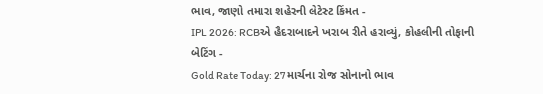ભાવ, જાણો તમારા શહેરની લેટેસ્ટ કિંમત -
IPL 2026: RCBએ હૈદરાબાદને ખરાબ રીતે હરાવ્યું, કોહલીની તોફાની બેટિંગ -
Gold Rate Today: 27 માર્ચના રોજ સોનાનો ભાવ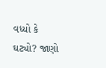વધ્યો કે ઘટ્યો? જાણો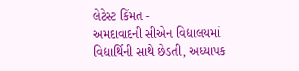લેટેસ્ટ કિંમત -
અમદાવાદની સીએન વિદ્યાલયમાં વિદ્યાર્થિની સાથે છેડતી, અધ્યાપક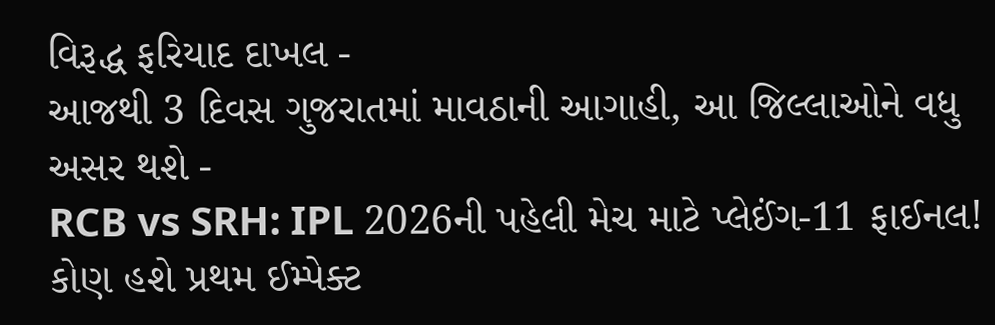વિરૂદ્ધ ફરિયાદ દાખલ -
આજથી 3 દિવસ ગુજરાતમાં માવઠાની આગાહી, આ જિલ્લાઓને વધુ અસર થશે -
RCB vs SRH: IPL 2026ની પહેલી મેચ માટે પ્લેઈંગ-11 ફાઈનલ! કોણ હશે પ્રથમ ઈમ્પેક્ટ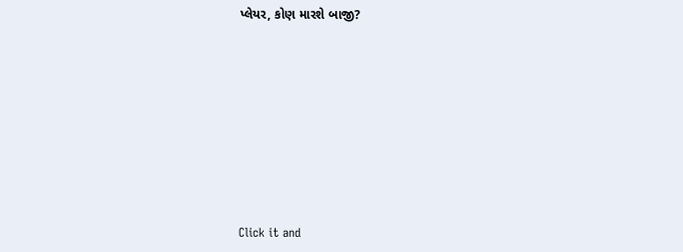પ્લેયર, કોણ મારશે બાજી?









Click it and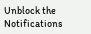Unblock the Notifications